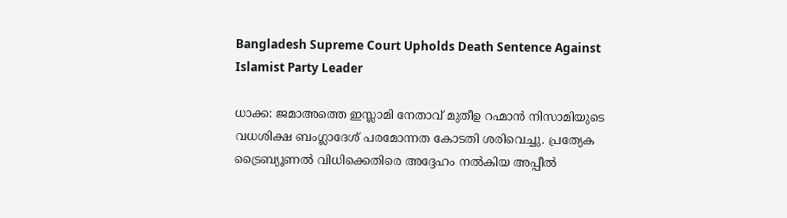Bangladesh Supreme Court Upholds Death Sentence Against Islamist Party Leader

ധാക്ക: ജമാഅത്തെ ഇസ്ലാമി നേതാവ് മുതീഉ റഹ്മാന്‍ നിസാമിയുടെ വധശിക്ഷ ബംഗ്ലാദേശ് പരമോന്നത കോടതി ശരിവെച്ചു. പ്രത്യേക ട്രൈബ്യൂണല്‍ വിധിക്കെതിരെ അദ്ദേഹം നല്‍കിയ അപ്പീല്‍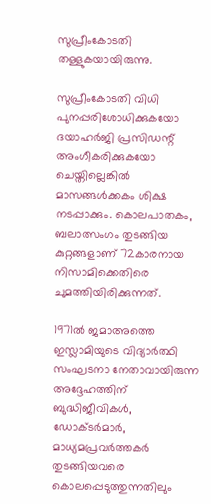സുപ്രീംകോടതി തള്ളുകയായിരുന്നു.

സുപ്രീംകോടതി വിധി പുനപ്പരിശോധിക്കുകയോ ദയാഹര്‍ജി പ്രസിഡന്റ് അംഗീകരിക്കുകയോ ചെയ്തില്ലെങ്കില്‍ മാസങ്ങള്‍ക്കകം ശിക്ഷ നടപ്പാക്കും. കൊലപാതകം, ബലാത്സംഗം തുടങ്ങിയ കുറ്റങ്ങളാണ് 72കാരനായ നിസാമിക്കെതിരെ ചുമത്തിയിരിക്കുന്നത്.

1971ല്‍ ജമാഅത്തെ ഇസ്ലാമിയുടെ വിദ്യാര്‍ത്ഥി സംഘടനാ നേതാവായിരുന്ന അദ്ദേഹത്തിന് ബുദ്ധിജീവികള്‍, ഡോക്ടര്‍മാര്‍, മാധ്യമപ്രവര്‍ത്തകര്‍ തുടങ്ങിയവരെ കൊലപ്പെടുത്തുന്നതിലും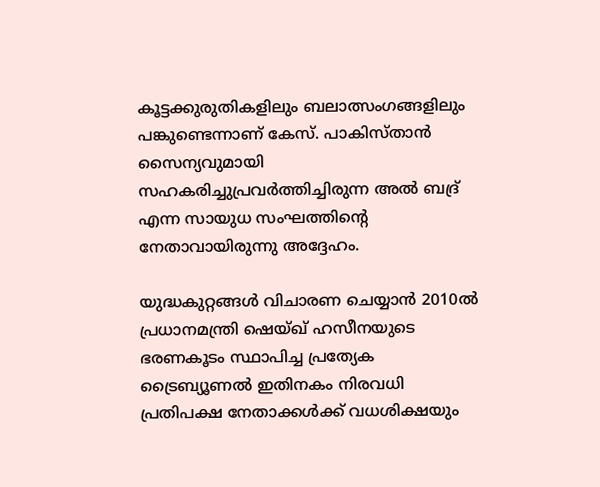കൂട്ടക്കുരുതികളിലും ബലാത്സംഗങ്ങളിലും പങ്കുണ്ടെന്നാണ് കേസ്. പാകിസ്താന്‍ സൈന്യവുമായി സഹകരിച്ചുപ്രവര്‍ത്തിച്ചിരുന്ന അല്‍ ബദ്ര് എന്ന സായുധ സംഘത്തിന്റെ നേതാവായിരുന്നു അദ്ദേഹം.

യുദ്ധകുറ്റങ്ങള്‍ വിചാരണ ചെയ്യാന്‍ 2010ല്‍ പ്രധാനമന്ത്രി ഷെയ്ഖ് ഹസീനയുടെ ഭരണകൂടം സ്ഥാപിച്ച പ്രത്യേക ട്രൈബ്യൂണല്‍ ഇതിനകം നിരവധി പ്രതിപക്ഷ നേതാക്കള്‍ക്ക് വധശിക്ഷയും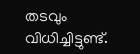തടവും വിധിച്ചിട്ടുണ്ട്.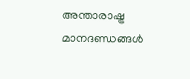അന്താരാഷ്ട്ര മാനദണ്ഡങ്ങള്‍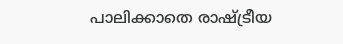പാലിക്കാതെ രാഷ്ട്രീയ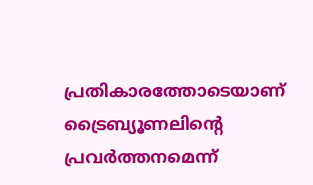പ്രതികാരത്തോടെയാണ് ട്രൈബ്യൂണലിന്റെ പ്രവര്‍ത്തനമെന്ന്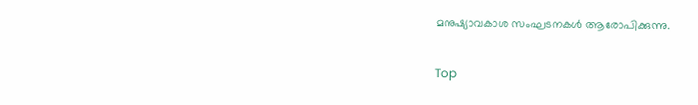മനുഷ്യാവകാശ സംഘടനകള്‍ ആരോപിക്കുന്നു.

Top